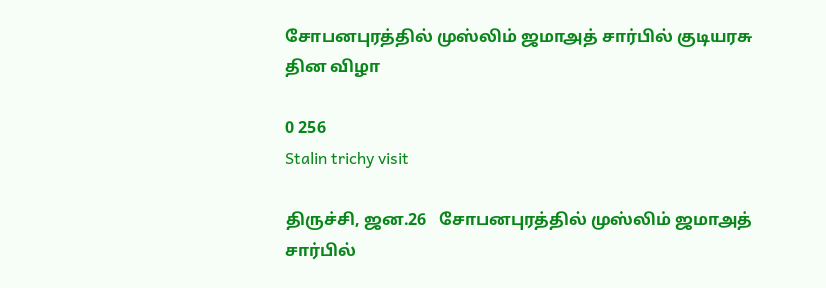சோபனபுரத்தில் முஸ்லிம் ஜமாஅத் சார்பில் குடியரசு தின விழா

0 256
Stalin trichy visit

திருச்சி, ஜன.26   சோபனபுரத்தில் முஸ்லிம் ஜமாஅத் சார்பில்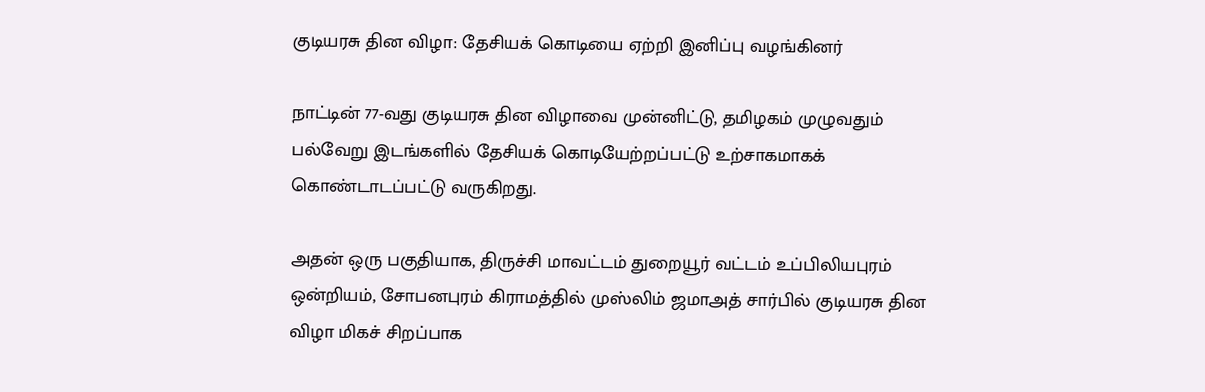குடியரசு தின விழா: தேசியக் கொடியை ஏற்றி இனிப்பு வழங்கினர்

நாட்டின் 77-வது குடியரசு தின விழாவை முன்னிட்டு, தமிழகம் முழுவதும் பல்வேறு இடங்களில் தேசியக் கொடியேற்றப்பட்டு உற்சாகமாகக் கொண்டாடப்பட்டு வருகிறது.

அதன் ஒரு பகுதியாக, திருச்சி மாவட்டம் துறையூர் வட்டம் உப்பிலியபுரம் ஒன்றியம், சோபனபுரம் கிராமத்தில் முஸ்லிம் ஜமாஅத் சார்பில் குடியரசு தின விழா மிகச் சிறப்பாக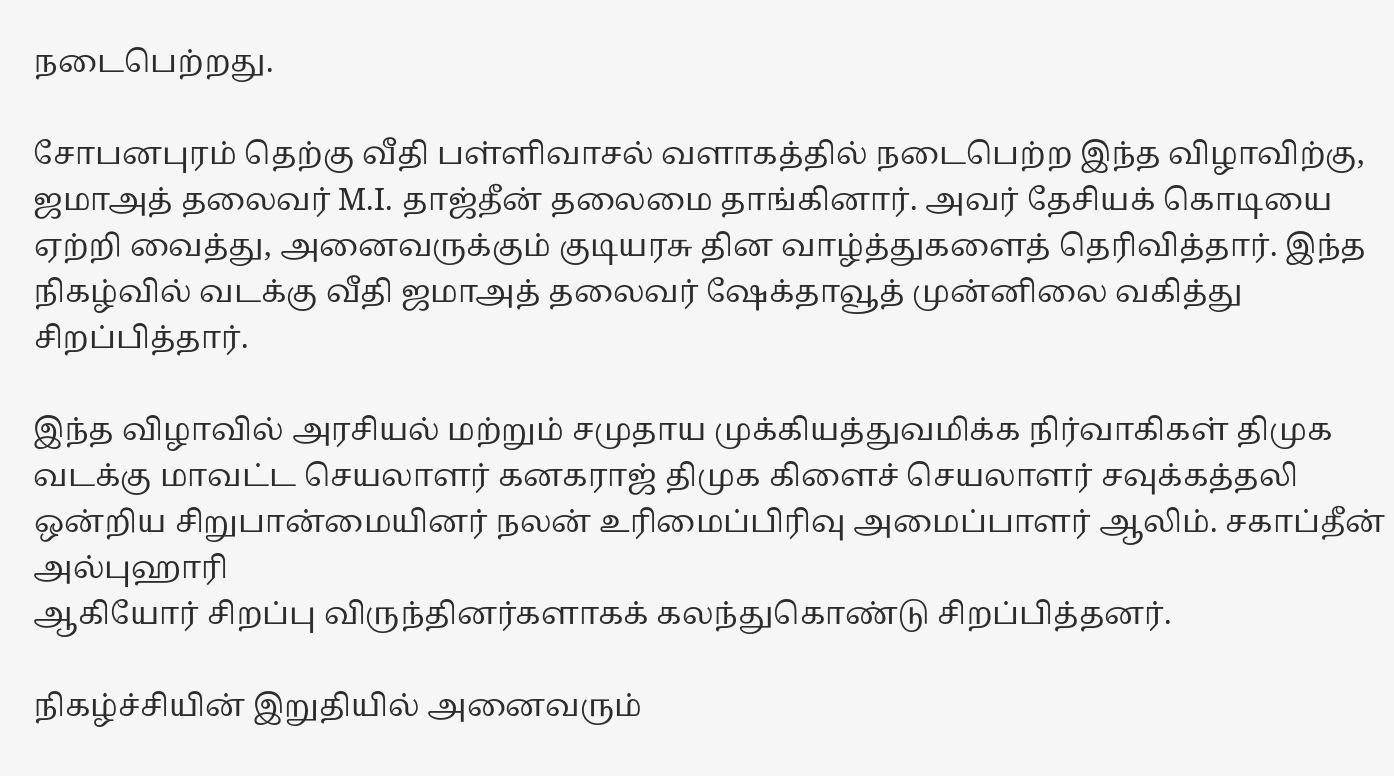நடைபெற்றது.

சோபனபுரம் தெற்கு வீதி பள்ளிவாசல் வளாகத்தில் நடைபெற்ற இந்த விழாவிற்கு, ஜமாஅத் தலைவர் M.I. தாஜ்தீன் தலைமை தாங்கினார். அவர் தேசியக் கொடியை ஏற்றி வைத்து, அனைவருக்கும் குடியரசு தின வாழ்த்துகளைத் தெரிவித்தார். இந்த நிகழ்வில் வடக்கு வீதி ஜமாஅத் தலைவர் ஷேக்தாவூத் முன்னிலை வகித்து சிறப்பித்தார்.

இந்த விழாவில் அரசியல் மற்றும் சமுதாய முக்கியத்துவமிக்க நிர்வாகிகள் திமுக வடக்கு மாவட்ட செயலாளர் கனகராஜ் திமுக கிளைச் செயலாளர் சவுக்கத்தலி ஒன்றிய சிறுபான்மையினர் நலன் உரிமைப்பிரிவு அமைப்பாளர் ஆலிம். சகாப்தீன் அல்புஹாரி
ஆகியோர் சிறப்பு விருந்தினர்களாகக் கலந்துகொண்டு சிறப்பித்தனர்.

நிகழ்ச்சியின் இறுதியில் அனைவரும்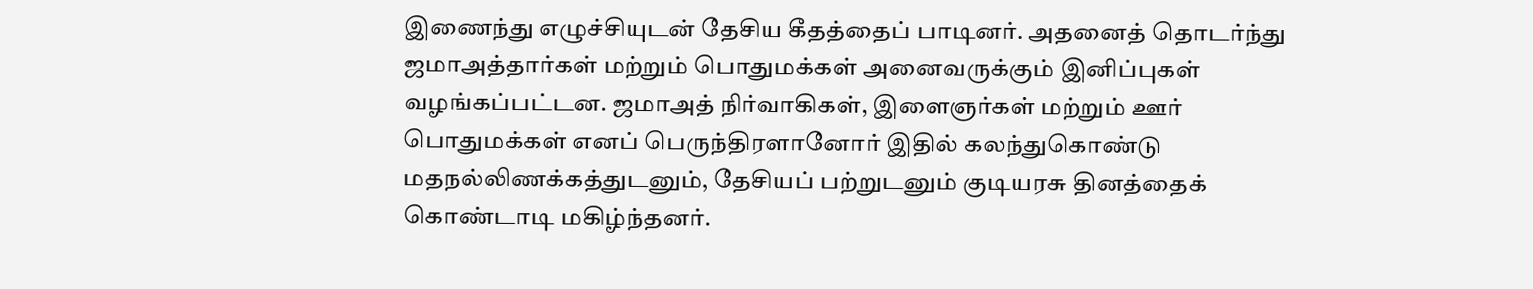இணைந்து எழுச்சியுடன் தேசிய கீதத்தைப் பாடினர். அதனைத் தொடர்ந்து ஜமாஅத்தார்கள் மற்றும் பொதுமக்கள் அனைவருக்கும் இனிப்புகள் வழங்கப்பட்டன. ஜமாஅத் நிர்வாகிகள், இளைஞர்கள் மற்றும் ஊர் பொதுமக்கள் எனப் பெருந்திரளானோர் இதில் கலந்துகொண்டு மதநல்லிணக்கத்துடனும், தேசியப் பற்றுடனும் குடியரசு தினத்தைக் கொண்டாடி மகிழ்ந்தனர்.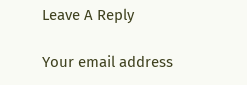Leave A Reply

Your email address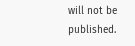will not be published.